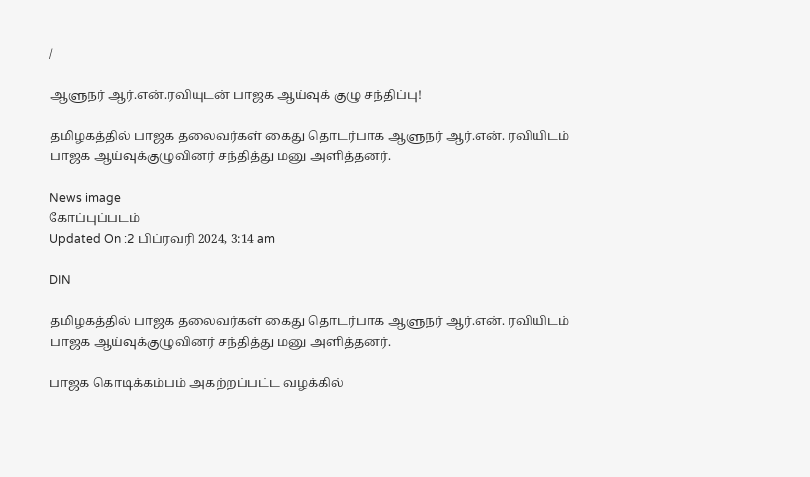/

ஆளுநர் ஆர்.என்.ரவியுடன் பாஜக ஆய்வுக் குழு சந்திப்பு!

தமிழகத்தில் பாஜக தலைவர்கள் கைது தொடர்பாக ஆளுநர் ஆர்.என். ரவியிடம் பாஜக ஆய்வுக்குழுவினர் சந்தித்து மனு அளித்தனர்.

News image
கோப்புப்படம்
Updated On :2 பிப்ரவரி 2024, 3:14 am

DIN

தமிழகத்தில் பாஜக தலைவர்கள் கைது தொடர்பாக ஆளுநர் ஆர்.என். ரவியிடம் பாஜக ஆய்வுக்குழுவினர் சந்தித்து மனு அளித்தனர்.

பாஜக கொடிக்கம்பம் அகற்றப்பட்ட வழக்கில்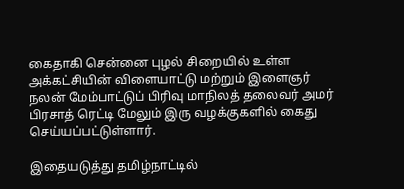கைதாகி சென்னை புழல் சிறையில் உள்ள அக்கட்சியின் விளையாட்டு மற்றும் இளைஞர் நலன் மேம்பாட்டுப் பிரிவு மாநிலத் தலைவர் அமர் பிரசாத் ரெட்டி மேலும் இரு வழக்குகளில் கைது செய்யப்பட்டுள்ளார்.

இதையடுத்து தமிழ்நாட்டில்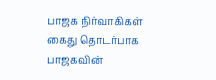பாஜக நிர்வாகிகள் கைது தொடர்பாக பாஜகவின்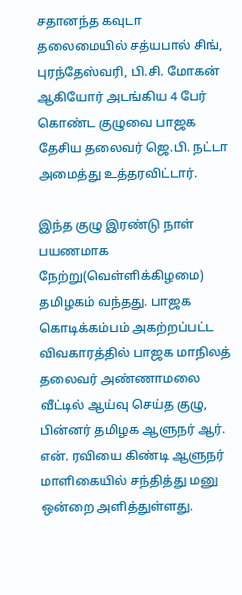சதானந்த கவுடா தலைமையில் சத்யபால் சிங், புரந்தேஸ்வரி, பி.சி. மோகன் ஆகியோர் அடங்கிய 4 பேர் கொண்ட குழுவை பாஜக தேசிய தலைவர் ஜெ.பி. நட்டா அமைத்து உத்தரவிட்டார்.

இந்த குழு இரண்டு நாள் பயணமாக நேற்று(வெள்ளிக்கிழமை) தமிழகம் வந்தது. பாஜக கொடிக்கம்பம் அகற்றப்பட்ட விவகாரத்தில் பாஜக மாநிலத் தலைவர் அண்ணாமலை வீட்டில் ஆய்வு செய்த குழு, பின்னர் தமிழக ஆளுநர் ஆர். என். ரவியை கிண்டி ஆளுநர் மாளிகையில் சந்தித்து மனு ஒன்றை அளித்துள்ளது.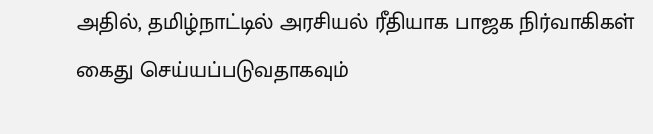அதில், தமிழ்நாட்டில் அரசியல் ரீதியாக பாஜக நிர்வாகிகள் கைது செய்யப்படுவதாகவும்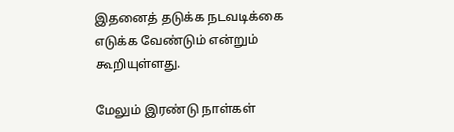இதனைத் தடுக்க நடவடிக்கை எடுக்க வேண்டும் என்றும் கூறியுள்ளது.

மேலும் இரண்டு நாள்கள்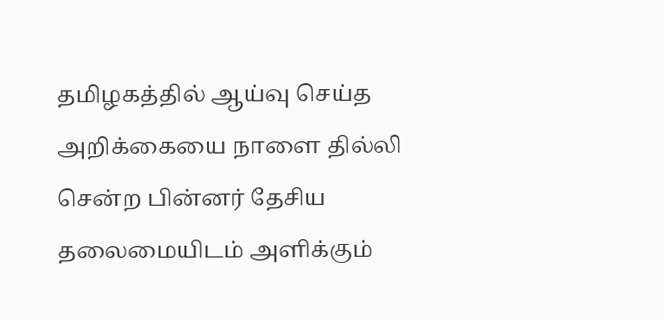தமிழகத்தில் ஆய்வு செய்த அறிக்கையை நாளை தில்லி சென்ற பின்னர் தேசிய தலைமையிடம் அளிக்கும்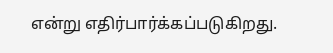என்று எதிர்பார்க்கப்படுகிறது.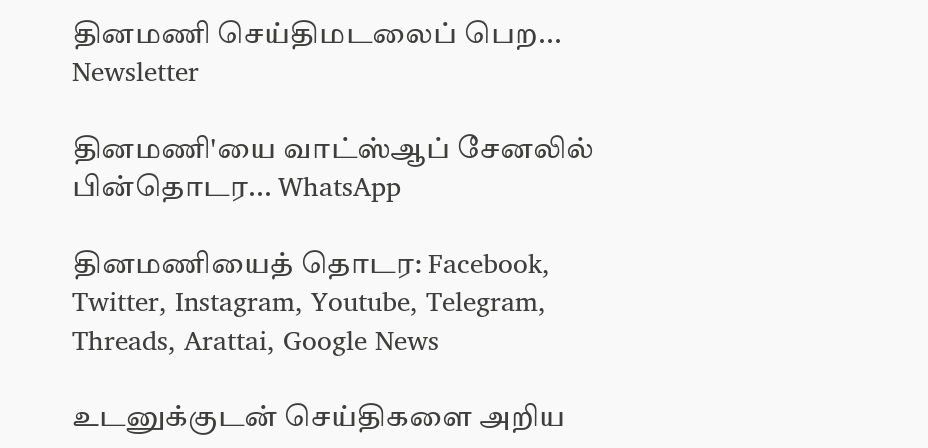தினமணி செய்திமடலைப் பெற... Newsletter

தினமணி'யை வாட்ஸ்ஆப் சேனலில் பின்தொடர... WhatsApp

தினமணியைத் தொடர: Facebook, Twitter, Instagram, Youtube, Telegram, Threads, Arattai, Google News

உடனுக்குடன் செய்திகளை அறிய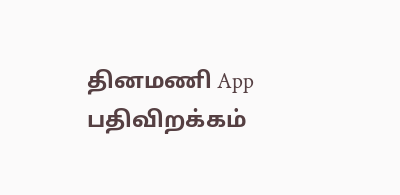தினமணி App பதிவிறக்கம்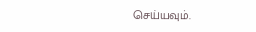செய்யவும்.